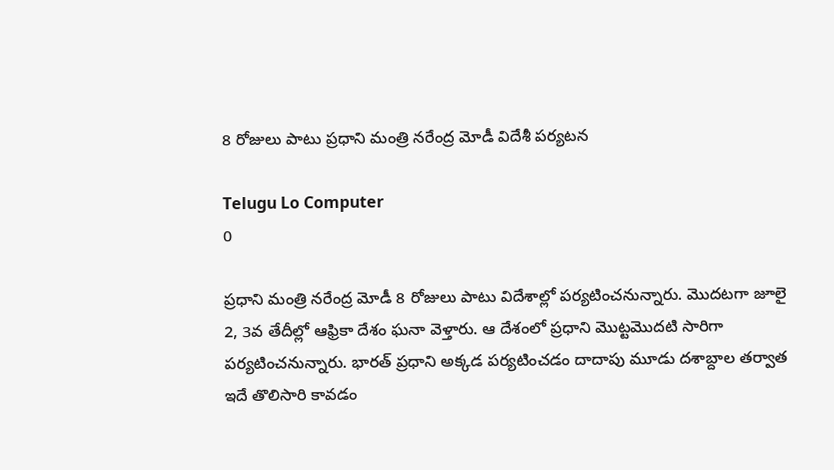8 రోజులు పాటు ప్రధాని మంత్రి నరేంద్ర మోడీ విదేశీ పర్యటన

Telugu Lo Computer
0

ప్రధాని మంత్రి నరేంద్ర మోడీ 8 రోజులు పాటు విదేశాల్లో పర్యటించనున్నారు. మొదటగా జూలై 2, 3వ తేదీల్లో ఆఫ్రికా దేశం ఘనా వెళ్తారు. ఆ దేశంలో ప్రధాని మొట్టమొదటి సారిగా పర్యటించనున్నారు. భారత్‌ ప్రధాని అక్కడ పర్యటించడం దాదాపు మూడు దశాబ్దాల తర్వాత ఇదే తొలిసారి కావడం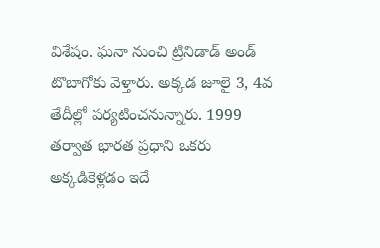విశేషం. ఘనా నుంచి ట్రినిడాడ్‌ అండ్‌ టొబాగోకు వెళ్తారు. అక్కడ జూలై 3, 4వ తేదీల్లో పర్యటించనున్నారు. 1999 తర్వాత భారత ప్రధాని ఒకరు అక్కడికెళ్లడం ఇదే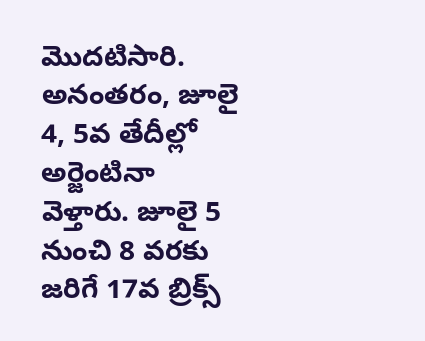మొదటిసారి. అనంతరం, జూలై 4, 5వ తేదీల్లో అర్జెంటినా వెళ్తారు. జూలై 5 నుంచి 8 వరకు జరిగే 17వ బ్రిక్స్‌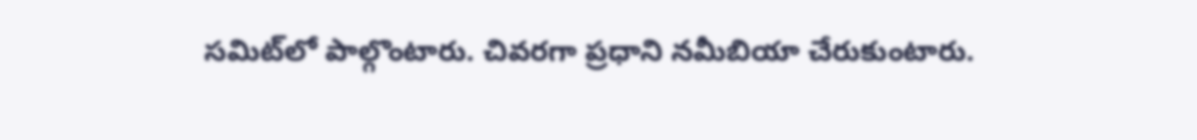సమిట్‌లో పాల్గొంటారు. చివరగా ప్రధాని నమీబియా చేరుకుంటారు.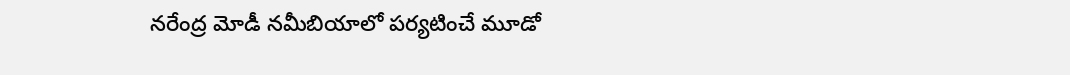నరేంద్ర మోడీ నమీబియాలో పర్యటించే మూడో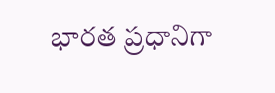భారత ప్రధానిగా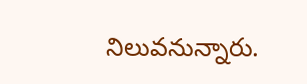నిలువనున్నారు.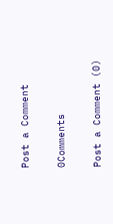Post a Comment

0Comments

Post a Comment (0)